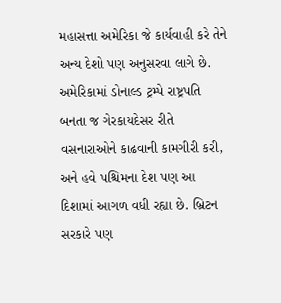મહાસત્તા અમેરિકા જે કાર્યવાહી કરે તેને અન્ય દેશો પણ અનુસરવા લાગે છે. અમેરિકામાં ડોનાલ્ડ ટ્રમ્પે રાષ્ટ્રપતિ બનતા જ ગેરકાયદેસર રીતે વસનારાઓને કાઢવાની કામગીરી કરી, અને હવે પશ્ચિમના દેશ પણ આ દિશામાં આગળ વધી રહ્યા છે. બ્રિટન સરકારે પણ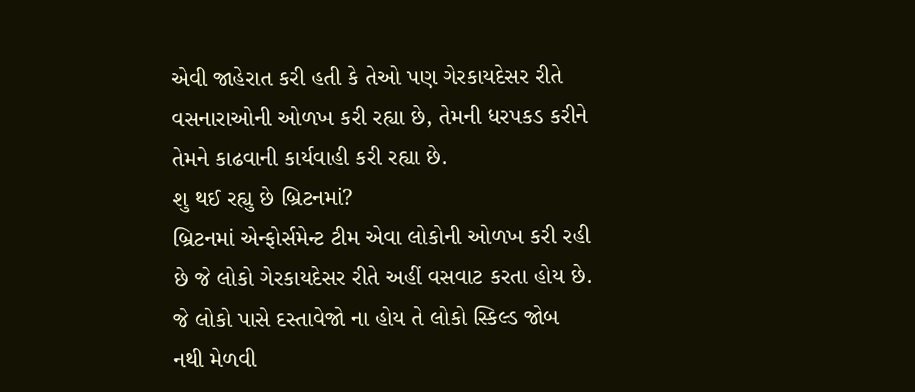એવી જાહેરાત કરી હતી કે તેઓ પણ ગેરકાયદેસર રીતે વસનારાઓની ઓળખ કરી રહ્યા છે, તેમની ધરપકડ કરીને તેમને કાઢવાની કાર્યવાહી કરી રહ્યા છે.
શુ થઈ રહ્યુ છે બ્રિટનમાં?
બ્રિટનમાં એન્ફોર્સમેન્ટ ટીમ એવા લોકોની ઓળખ કરી રહી છે જે લોકો ગેરકાયદેસર રીતે અહીં વસવાટ કરતા હોય છે. જે લોકો પાસે દસ્તાવેજો ના હોય તે લોકો સ્કિલ્ડ જોબ નથી મેળવી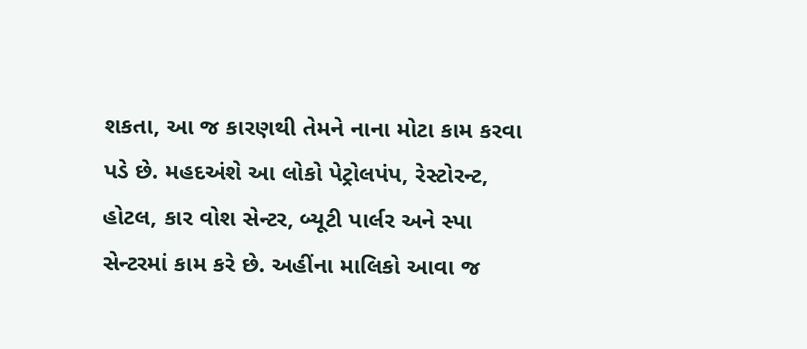શકતા, આ જ કારણથી તેમને નાના મોટા કામ કરવા પડે છે. મહદઅંશે આ લોકો પેટ્રોલપંપ, રેસ્ટોરન્ટ, હોટલ, કાર વોશ સેન્ટર, બ્યૂટી પાર્લર અને સ્પા સેન્ટરમાં કામ કરે છે. અહીંના માલિકો આવા જ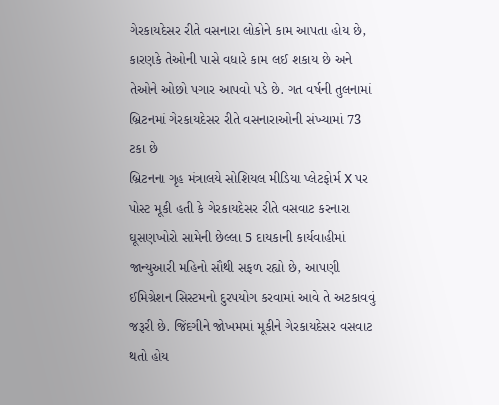ગેરકાયદેસર રીતે વસનારા લોકોને કામ આપતા હોય છે, કારણકે તેઓની પાસે વધારે કામ લઈ શકાય છે અને તેઓને ઓછો પગાર આપવો પડે છે. ગત વર્ષની તુલનામાં બ્રિટનમાં ગેરકાયદેસર રીતે વસનારાઓની સંખ્યામાં 73 ટકા છે
બ્રિટનના ગૃહ મંત્રાલયે સોશિયલ મીડિયા પ્લેટફોર્મ X પર પોસ્ટ મૂકી હતી કે ગેરકાયદેસર રીતે વસવાટ કરનારા ઘૂસણખોરો સામેની છેલ્લા 5 દાયકાની કાર્યવાહીમાં જાન્યુઆરી મહિનો સૌથી સફળ રહ્યો છે, આપણી ઈમિગ્રેશન સિસ્ટમનો દુરપયોગ કરવામાં આવે તે અટકાવવું જરૂરી છે. જિંદગીને જોખમમાં મૂકીને ગેરકાયદેસર વસવાટ થતો હોય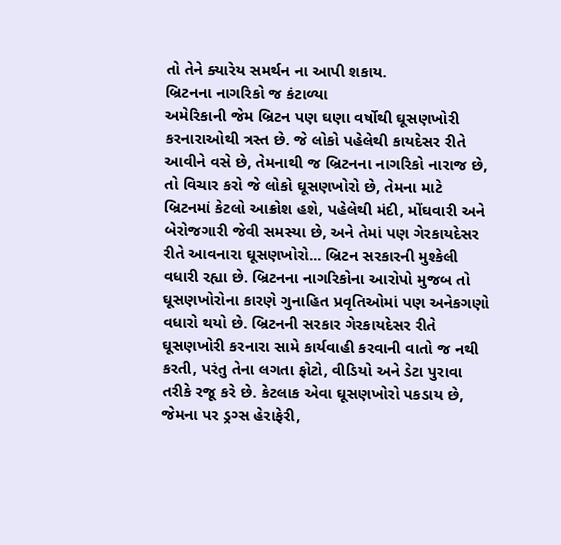તો તેને ક્યારેય સમર્થન ના આપી શકાય.
બ્રિટનના નાગરિકો જ કંટાળ્યા
અમેરિકાની જેમ બ્રિટન પણ ઘણા વર્ષોથી ઘૂસણખોરી કરનારાઓથી ત્રસ્ત છે. જે લોકો પહેલેથી કાયદેસર રીતે આવીને વસે છે, તેમનાથી જ બ્રિટનના નાગરિકો નારાજ છે, તો વિચાર કરો જે લોકો ઘૂસણખોરો છે, તેમના માટે બ્રિટનમાં કેટલો આક્રોશ હશે, પહેલેથી મંદી, મોંઘવારી અને બેરોજગારી જેવી સમસ્યા છે, અને તેમાં પણ ગેરકાયદેસર રીતે આવનારા ઘૂસણખોરો... બ્રિટન સરકારની મુશ્કેલી વધારી રહ્યા છે. બ્રિટનના નાગરિકોના આરોપો મુજબ તો ઘૂસણખોરોના કારણે ગુનાહિત પ્રવૃતિઓમાં પણ અનેકગણો વધારો થયો છે. બ્રિટનની સરકાર ગેરકાયદેસર રીતે ઘૂસણખોરી કરનારા સામે કાર્યવાહી કરવાની વાતો જ નથી કરતી, પરંતુ તેના લગતા ફોટો, વીડિયો અને ડેટા પુરાવા તરીકે રજૂ કરે છે. કેટલાક એવા ઘૂસણખોરો પકડાય છે, જેમના પર ડ્રગ્સ હેરાફેરી,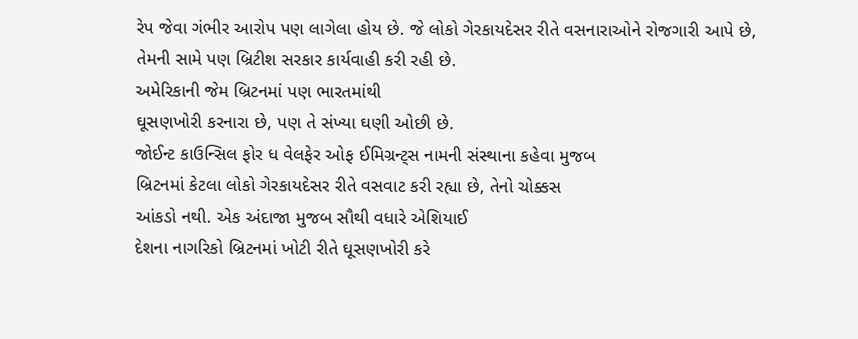રેપ જેવા ગંભીર આરોપ પણ લાગેલા હોય છે. જે લોકો ગેરકાયદેસર રીતે વસનારાઓને રોજગારી આપે છે, તેમની સામે પણ બ્રિટીશ સરકાર કાર્યવાહી કરી રહી છે.
અમેરિકાની જેમ બ્રિટનમાં પણ ભારતમાંથી
ઘૂસણખોરી કરનારા છે, પણ તે સંખ્યા ઘણી ઓછી છે.
જોઈન્ટ કાઉન્સિલ ફોર ધ વેલફેર ઓફ ઈમિગ્રન્ટ્સ નામની સંસ્થાના કહેવા મુજબ
બ્રિટનમાં કેટલા લોકો ગેરકાયદેસર રીતે વસવાટ કરી રહ્યા છે, તેનો ચોક્કસ
આંકડો નથી. એક અંદાજા મુજબ સૌથી વધારે એશિયાઈ
દેશના નાગરિકો બ્રિટનમાં ખોટી રીતે ઘૂસણખોરી કરે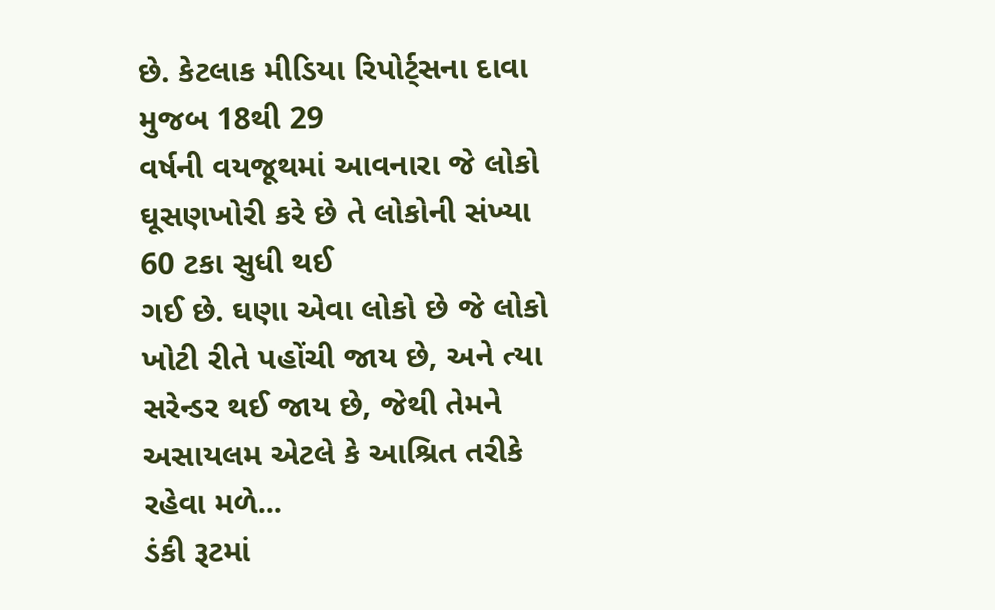છે. કેટલાક મીડિયા રિપોર્ટ્સના દાવા મુજબ 18થી 29
વર્ષની વયજૂથમાં આવનારા જે લોકો ઘૂસણખોરી કરે છે તે લોકોની સંખ્યા 60 ટકા સુધી થઈ
ગઈ છે. ઘણા એવા લોકો છે જે લોકો ખોટી રીતે પહોંચી જાય છે, અને ત્યા
સરેન્ડર થઈ જાય છે, જેથી તેમને અસાયલમ એટલે કે આશ્રિત તરીકે રહેવા મળે...
ડંકી રૂટમાં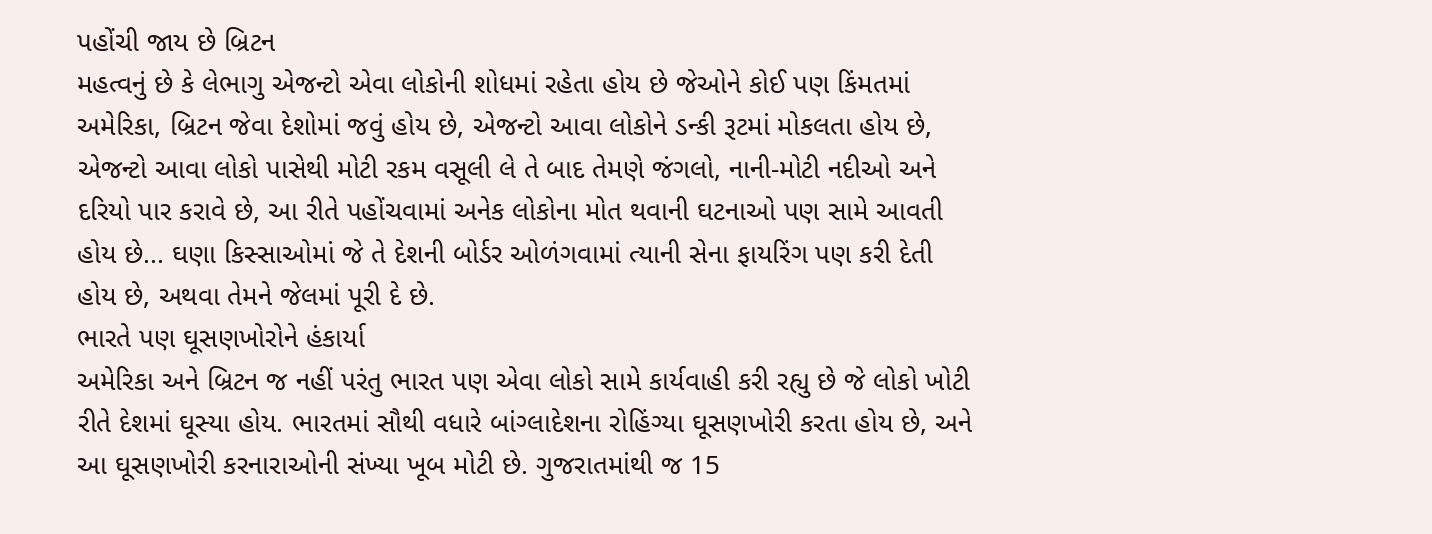પહોંચી જાય છે બ્રિટન
મહત્વનું છે કે લેભાગુ એજન્ટો એવા લોકોની શોધમાં રહેતા હોય છે જેઓને કોઈ પણ કિંમતમાં અમેરિકા, બ્રિટન જેવા દેશોમાં જવું હોય છે, એજન્ટો આવા લોકોને ડન્કી રૂટમાં મોકલતા હોય છે, એજન્ટો આવા લોકો પાસેથી મોટી રકમ વસૂલી લે તે બાદ તેમણે જંગલો, નાની-મોટી નદીઓ અને દરિયો પાર કરાવે છે, આ રીતે પહોંચવામાં અનેક લોકોના મોત થવાની ઘટનાઓ પણ સામે આવતી હોય છે... ઘણા કિસ્સાઓમાં જે તે દેશની બોર્ડર ઓળંગવામાં ત્યાની સેના ફાયરિંગ પણ કરી દેતી હોય છે, અથવા તેમને જેલમાં પૂરી દે છે.
ભારતે પણ ઘૂસણખોરોને હંકાર્યા
અમેરિકા અને બ્રિટન જ નહીં પરંતુ ભારત પણ એવા લોકો સામે કાર્યવાહી કરી રહ્યુ છે જે લોકો ખોટી રીતે દેશમાં ઘૂસ્યા હોય. ભારતમાં સૌથી વધારે બાંગ્લાદેશના રોહિંગ્યા ઘૂસણખોરી કરતા હોય છે, અને આ ઘૂસણખોરી કરનારાઓની સંખ્યા ખૂબ મોટી છે. ગુજરાતમાંથી જ 15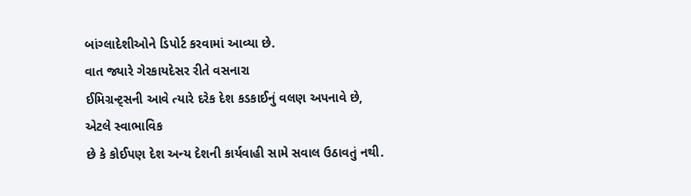બાંગ્લાદેશીઓને ડિપોર્ટ કરવામાં આવ્યા છે.
વાત જ્યારે ગેરકાયદેસર રીતે વસનારા
ઈમિગ્રન્ટ્સની આવે ત્યારે દરેક દેશ કડકાઈનું વલણ અપનાવે છે, એટલે સ્વાભાવિક
છે કે કોઈપણ દેશ અન્ય દેશની કાર્યવાહી સામે સવાલ ઉઠાવતું નથી.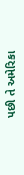પછી તે અમેરિકા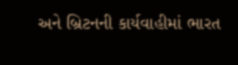અને બ્રિટનની કાર્યવાહીમાં ભારત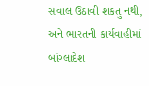સવાલ ઉઠાવી શકતુ નથી, અને ભારતની કાર્યવાહીમાં બાંગ્લાદેશ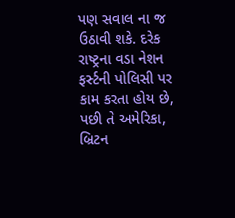પણ સવાલ ના જ ઉઠાવી શકે. દરેક
રાષ્ટ્રના વડા નેશન ફર્સ્ટની પોલિસી પર કામ કરતા હોય છે, પછી તે અમેરિકા, બ્રિટન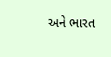અને ભારત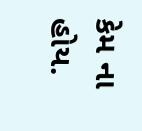કેમ ના હોય.